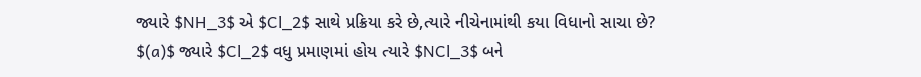જ્યારે $NH_3$ એ $Cl_2$ સાથે પ્રક્રિયા કરે છે,ત્યારે નીચેનામાંથી કયા વિધાનો સાચા છે?
$(a)$ જ્યારે $Cl_2$ વધુ પ્રમાણમાં હોય ત્યારે $NCl_3$ બને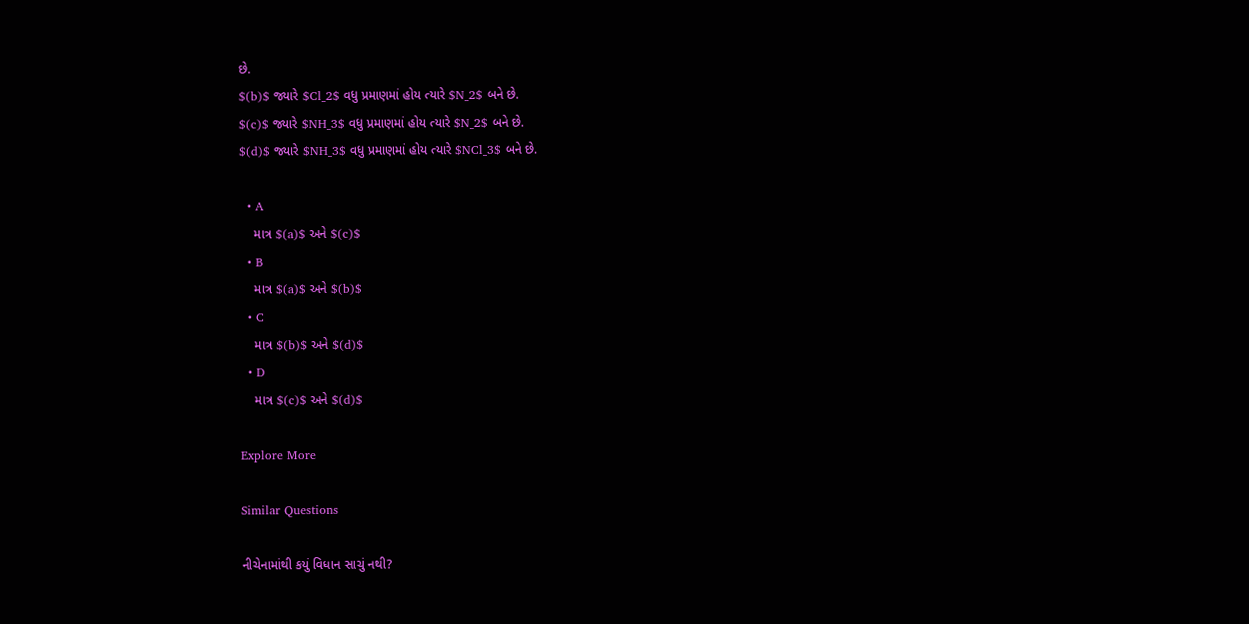છે.
$(b)$ જ્યારે $Cl_2$ વધુ પ્રમાણમાં હોય ત્યારે $N_2$ બને છે.
$(c)$ જ્યારે $NH_3$ વધુ પ્રમાણમાં હોય ત્યારે $N_2$ બને છે.
$(d)$ જ્યારે $NH_3$ વધુ પ્રમાણમાં હોય ત્યારે $NCl_3$ બને છે.

  • A
    માત્ર $(a)$ અને $(c)$
  • B
    માત્ર $(a)$ અને $(b)$
  • C
    માત્ર $(b)$ અને $(d)$
  • D
    માત્ર $(c)$ અને $(d)$

Explore More

Similar Questions

નીચેનામાંથી કયું વિધાન સાચું નથી?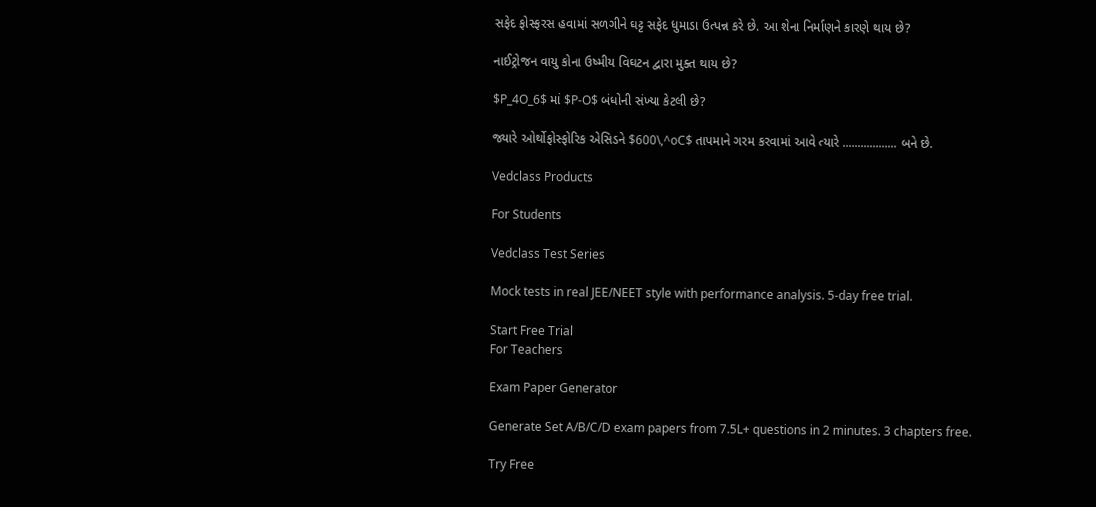સફેદ ફોસ્ફરસ હવામાં સળગીને ઘટ્ટ સફેદ ધુમાડા ઉત્પન્ન કરે છે. આ શેના નિર્માણને કારણે થાય છે?

નાઈટ્રોજન વાયુ કોના ઉષ્મીય વિઘટન દ્વારા મુક્ત થાય છે?

$P_4O_6$ માં $P-O$ બંધોની સંખ્યા કેટલી છે?

જ્યારે ઓર્થોફોસ્ફોરિક એસિડને $600\,^oC$ તાપમાને ગરમ કરવામાં આવે ત્યારે .................. બને છે.

Vedclass Products

For Students

Vedclass Test Series

Mock tests in real JEE/NEET style with performance analysis. 5-day free trial.

Start Free Trial
For Teachers

Exam Paper Generator

Generate Set A/B/C/D exam papers from 7.5L+ questions in 2 minutes. 3 chapters free.

Try Free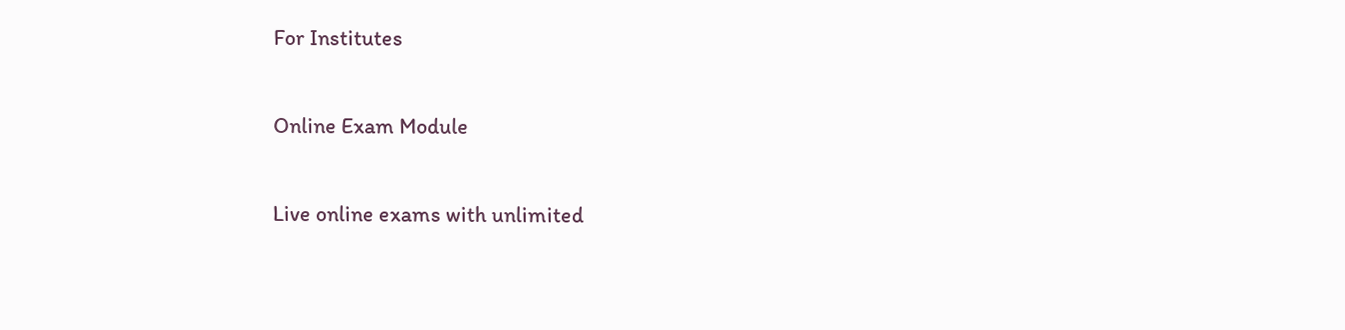For Institutes

Online Exam Module

Live online exams with unlimited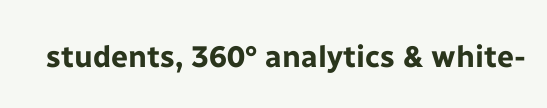students, 360° analytics & white-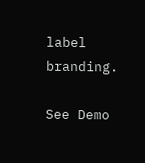label branding.

See Demo